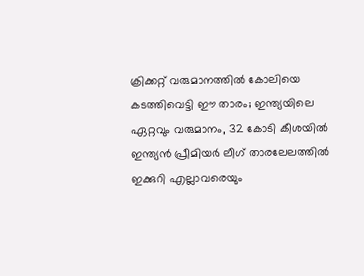ക്രിക്കറ്റ് വരുമാനത്തിൽ കോലിയെ കടത്തിവെട്ടി ഈ താരം; ഇന്ത്യയിലെ ഏറ്റവും വരുമാനം, 32 കോടി കീശയിൽ
ഇന്ത്യൻ പ്രീമിയർ ലീഗ് താരലേലത്തിൽ ഇക്കുറി എല്ലാവരെയും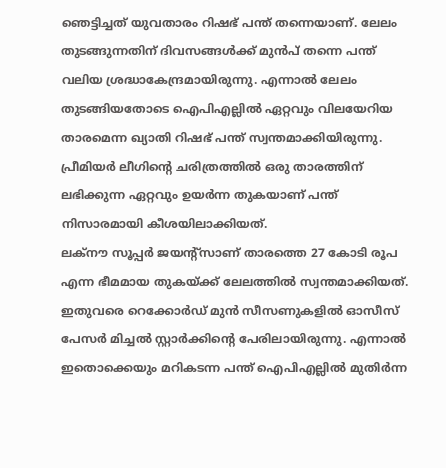ഞെട്ടിച്ചത് യുവതാരം റിഷഭ് പന്ത് തന്നെയാണ്. ലേലം തുടങ്ങുന്നതിന് ദിവസങ്ങൾക്ക് മുൻപ് തന്നെ പന്ത് വലിയ ശ്രദ്ധാകേന്ദ്രമായിരുന്നു. എന്നാൽ ലേലം തുടങ്ങിയതോടെ ഐപിഎല്ലിൽ ഏറ്റവും വിലയേറിയ താരമെന്ന ഖ്യാതി റിഷഭ് പന്ത് സ്വന്തമാക്കിയിരുന്നു. പ്രീമിയർ ലീഗിന്റെ ചരിത്രത്തിൽ ഒരു താരത്തിന് ലഭിക്കുന്ന ഏറ്റവും ഉയർന്ന തുകയാണ് പന്ത് നിസാരമായി കീശയിലാക്കിയത്.
ലക്നൗ സൂപ്പർ ജയന്റ്സാണ് താരത്തെ 27 കോടി രൂപ എന്ന ഭീമമായ തുകയ്ക്ക് ലേലത്തിൽ സ്വന്തമാക്കിയത്. ഇതുവരെ റെക്കോർഡ് മുൻ സീസണുകളിൽ ഓസീസ് പേസർ മിച്ചൽ സ്റ്റാർക്കിന്റെ പേരിലായിരുന്നു. എന്നാൽ ഇതൊക്കെയും മറികടന്ന പന്ത് ഐപിഎല്ലിൽ മുതിർന്ന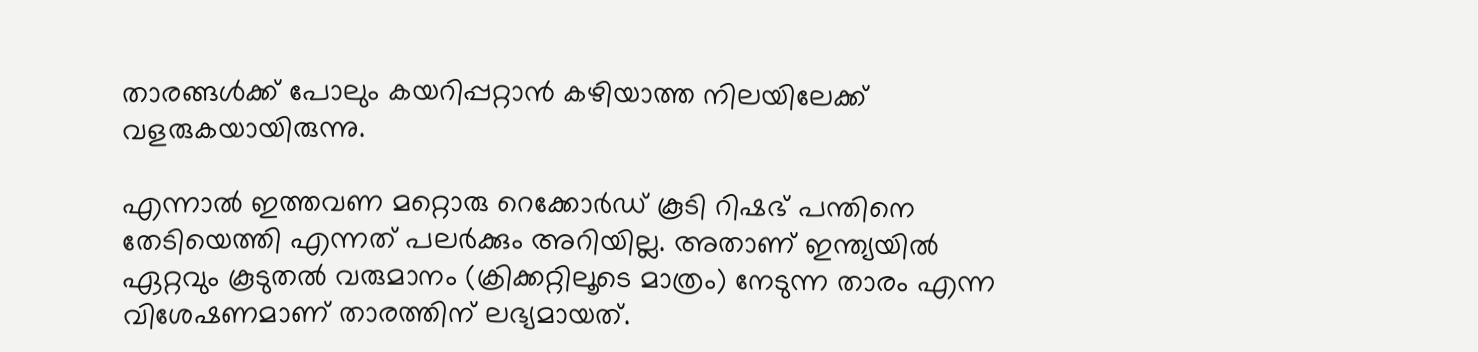താരങ്ങൾക്ക് പോലും കയറിപ്പറ്റാൻ കഴിയാത്ത നിലയിലേക്ക് വളരുകയായിരുന്നു.

എന്നാൽ ഇത്തവണ മറ്റൊരു റെക്കോർഡ് കൂടി റിഷഭ് പന്തിനെ തേടിയെത്തി എന്നത് പലർക്കും അറിയില്ല. അതാണ് ഇന്ത്യയിൽ ഏറ്റവും കൂടുതൽ വരുമാനം (ക്രിക്കറ്റിലൂടെ മാത്രം) നേടുന്ന താരം എന്ന വിശേഷണമാണ് താരത്തിന് ലഭ്യമായത്.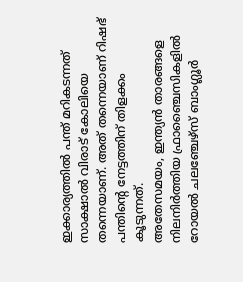ഇക്കാര്യത്തിൽ പന്ത് മറികടന്നത് സാക്ഷാൽ വിരാട് കോലിയെ തന്നെയാണ്. അത് തന്നെയാണ് റിഷഭ് പന്തിന്റെ നേട്ടത്തിന് തിളക്കം കൂടുന്നത്.
അതേസമയം, ഇന്ത്യൻ താരങ്ങളെ നിലനിർത്തിയ ഫ്രാഞ്ചൈസികളിൽ റോയൽ ചലഞ്ചേഴ്സ് ബാംഗ്ലൂർ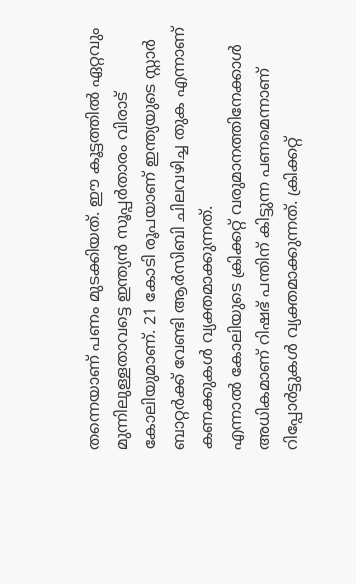തന്നെയാണ് പണം മുടക്കിയത്. ഈ കൂട്ടത്തിൽ ഏറ്റവും മുന്നിലുള്ളതാവട്ടെ ഇന്ത്യൻ സൂപ്പർതാരം വിരാട് കോലിയുമാണ്. 21 കോടി രൂപയാണ് ഇന്ത്യയുടെ സ്റ്റാർ ബാറ്റർക്ക് വേണ്ടി ആർസിബി ചിലവഴിച്ച തുക എന്നാണ് കണക്കുകൾ വ്യക്തമാക്കുന്നത്.
എന്നാൽ കോലിയുടെ ക്രിക്കറ്റ് വരുമാനത്തിനേക്കാൾ അധികമാണ് റിഷഭ് പന്തിന് കിട്ടുന്ന പണമെന്നാണ് റിപ്പോർട്ടുകൾ വ്യക്തമാക്കുന്നത്. ക്രിക്കറ്റ്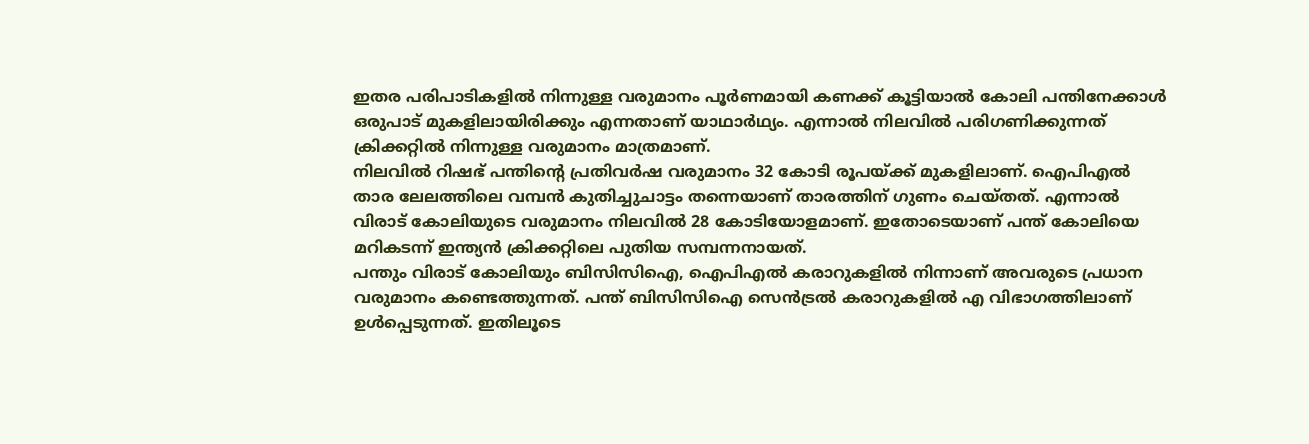ഇതര പരിപാടികളിൽ നിന്നുള്ള വരുമാനം പൂർണമായി കണക്ക് കൂട്ടിയാൽ കോലി പന്തിനേക്കാൾ ഒരുപാട് മുകളിലായിരിക്കും എന്നതാണ് യാഥാർഥ്യം. എന്നാൽ നിലവിൽ പരിഗണിക്കുന്നത് ക്രിക്കറ്റിൽ നിന്നുള്ള വരുമാനം മാത്രമാണ്.
നിലവിൽ റിഷഭ് പന്തിന്റെ പ്രതിവർഷ വരുമാനം 32 കോടി രൂപയ്ക്ക് മുകളിലാണ്. ഐപിഎൽ താര ലേലത്തിലെ വമ്പൻ കുതിച്ചുചാട്ടം തന്നെയാണ് താരത്തിന് ഗുണം ചെയ്തത്. എന്നാൽ വിരാട് കോലിയുടെ വരുമാനം നിലവിൽ 28 കോടിയോളമാണ്. ഇതോടെയാണ് പന്ത് കോലിയെ മറികടന്ന് ഇന്ത്യൻ ക്രിക്കറ്റിലെ പുതിയ സമ്പന്നനായത്.
പന്തും വിരാട് കോലിയും ബിസിസിഐ, ഐപിഎൽ കരാറുകളിൽ നിന്നാണ് അവരുടെ പ്രധാന വരുമാനം കണ്ടെത്തുന്നത്. പന്ത് ബിസിസിഐ സെൻട്രൽ കരാറുകളിൽ എ വിഭാഗത്തിലാണ് ഉൾപ്പെടുന്നത്. ഇതിലൂടെ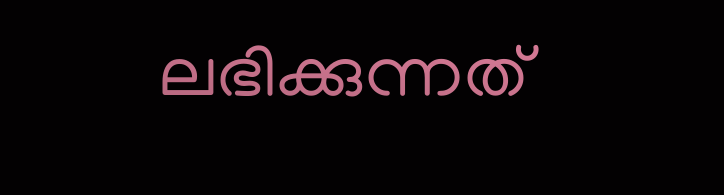ലഭിക്കുന്നത്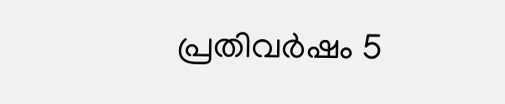പ്രതിവർഷം 5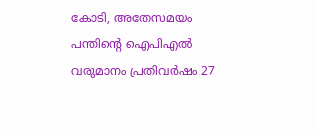കോടി, അതേസമയം പന്തിന്റെ ഐപിഎൽ വരുമാനം പ്രതിവർഷം 27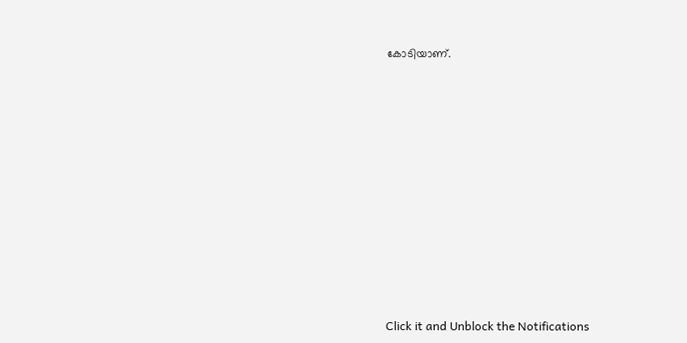കോടിയാണ്.












Click it and Unblock the Notifications